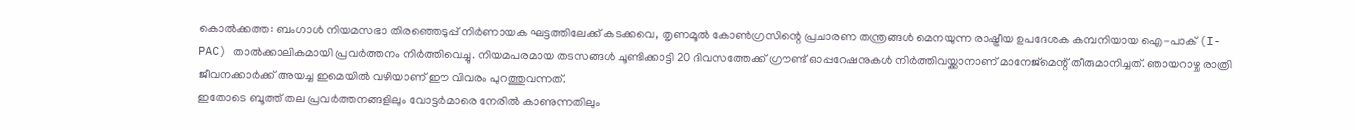കൊൽക്കത്ത: ബംഗാൾ നിയമസഭാ തിരഞ്ഞെടുപ്പ് നിർണായക ഘട്ടത്തിലേക്ക് കടക്കവെ, തൃണമൂൽ കോൺഗ്രസിന്റെ പ്രചാരണ തന്ത്രങ്ങൾ മെനയുന്ന രാഷ്ട്രീയ ഉപദേശക കമ്പനിയായ ഐ-പാക് (I-PAC) താൽക്കാലികമായി പ്രവർത്തനം നിർത്തിവെച്ചു. നിയമപരമായ തടസങ്ങൾ ചൂണ്ടിക്കാട്ടി 20 ദിവസത്തേക്ക് ഗ്രൗണ്ട് ഓപ്പറേഷനുകൾ നിർത്തിവയ്ക്കാനാണ് മാനേജ്മെന്റ് തീരുമാനിച്ചത്. ഞായറാഴ്ച രാത്രി ജീവനക്കാർക്ക് അയച്ച ഇമെയിൽ വഴിയാണ് ഈ വിവരം പുറത്തുവന്നത്.
ഇതോടെ ബൂത്ത് തല പ്രവർത്തനങ്ങളിലും വോട്ടർമാരെ നേരിൽ കാണുന്നതിലും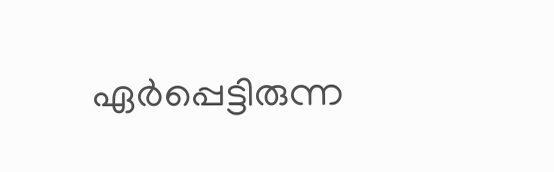ഏർപ്പെട്ടിരുന്ന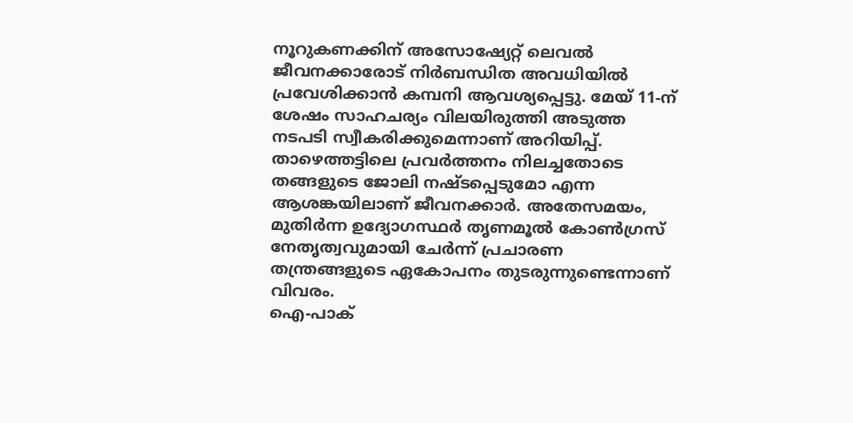നൂറുകണക്കിന് അസോഷ്യേറ്റ് ലെവൽ ജീവനക്കാരോട് നിർബന്ധിത അവധിയിൽ പ്രവേശിക്കാൻ കമ്പനി ആവശ്യപ്പെട്ടു. മേയ് 11-ന് ശേഷം സാഹചര്യം വിലയിരുത്തി അടുത്ത നടപടി സ്വീകരിക്കുമെന്നാണ് അറിയിപ്പ്. താഴെത്തട്ടിലെ പ്രവർത്തനം നിലച്ചതോടെ തങ്ങളുടെ ജോലി നഷ്ടപ്പെടുമോ എന്ന ആശങ്കയിലാണ് ജീവനക്കാർ. അതേസമയം, മുതിർന്ന ഉദ്യോഗസ്ഥർ തൃണമൂൽ കോൺഗ്രസ് നേതൃത്വവുമായി ചേർന്ന് പ്രചാരണ തന്ത്രങ്ങളുടെ ഏകോപനം തുടരുന്നുണ്ടെന്നാണ് വിവരം.
ഐ-പാക്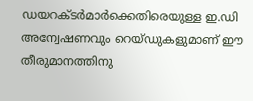ഡയറക്ടർമാർക്കെതിരെയുള്ള ഇ.ഡി അന്വേഷണവും റെയ്ഡുകളുമാണ് ഈ തീരുമാനത്തിനു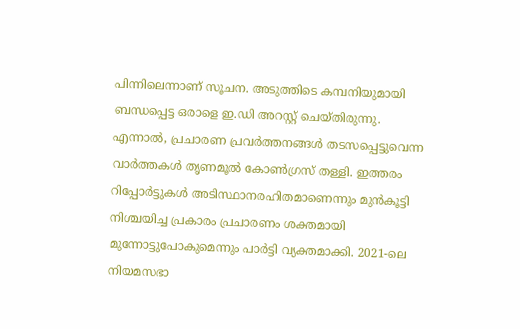പിന്നിലെന്നാണ് സൂചന. അടുത്തിടെ കമ്പനിയുമായി ബന്ധപ്പെട്ട ഒരാളെ ഇ.ഡി അറസ്റ്റ് ചെയ്തിരുന്നു. എന്നാൽ, പ്രചാരണ പ്രവർത്തനങ്ങൾ തടസപ്പെട്ടുവെന്ന വാർത്തകൾ തൃണമൂൽ കോൺഗ്രസ് തള്ളി. ഇത്തരം റിപ്പോർട്ടുകൾ അടിസ്ഥാനരഹിതമാണെന്നും മുൻകൂട്ടി നിശ്ചയിച്ച പ്രകാരം പ്രചാരണം ശക്തമായി മുന്നോട്ടുപോകുമെന്നും പാർട്ടി വ്യക്തമാക്കി. 2021-ലെ നിയമസഭാ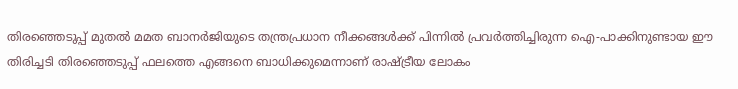തിരഞ്ഞെടുപ്പ് മുതൽ മമത ബാനർജിയുടെ തന്ത്രപ്രധാന നീക്കങ്ങൾക്ക് പിന്നിൽ പ്രവർത്തിച്ചിരുന്ന ഐ-പാക്കിനുണ്ടായ ഈ തിരിച്ചടി തിരഞ്ഞെടുപ്പ് ഫലത്തെ എങ്ങനെ ബാധിക്കുമെന്നാണ് രാഷ്ട്രീയ ലോകം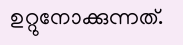ഉറ്റുനോക്കുന്നത്.